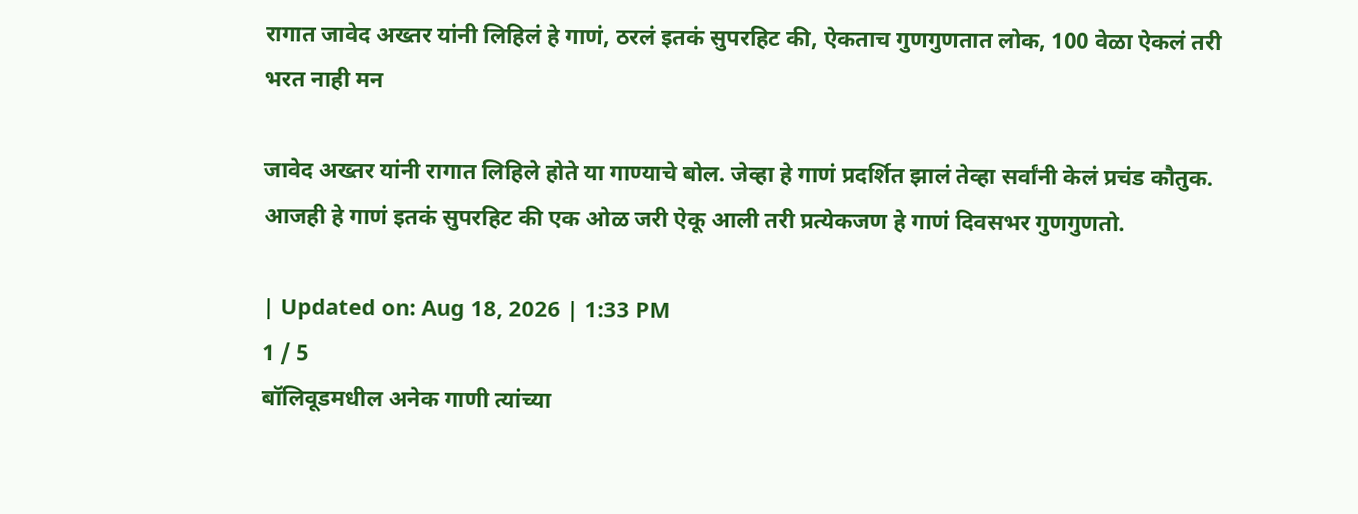रागात जावेद अख्तर यांनी लिहिलं हे गाणं, ठरलं इतकं सुपरहिट की, ऐकताच गुणगुणतात लोक, 100 वेळा ऐकलं तरी भरत नाही मन

जावेद अख्तर यांनी रागात लिहिले होते या गाण्याचे बोल. जेव्हा हे गाणं प्रदर्शित झालं तेव्हा सर्वांनी केलं प्रचंड कौतुक. आजही हे गाणं इतकं सुपरहिट की एक ओळ जरी ऐकू आली तरी प्रत्येकजण हे गाणं दिवसभर गुणगुणतो.

| Updated on: Aug 18, 2026 | 1:33 PM
1 / 5
बॉलिवूडमधील अनेक गाणी त्यांच्या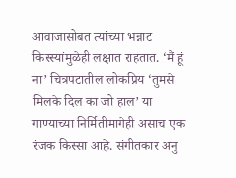आवाजासोबत त्यांच्या भन्नाट किस्स्यांमुळेही लक्षात राहतात. ‘मैं हूं ना’ चित्रपटातील लोकप्रिय ‘तुमसे मिलके दिल का जो हाल’ या गाण्याच्या निर्मितीमागेही असाच एक रंजक किस्सा आहे. संगीतकार अनु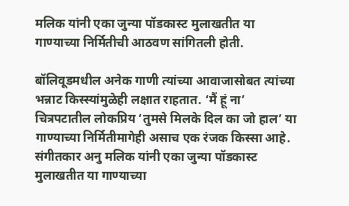मलिक यांनी एका जुन्या पॉडकास्ट मुलाखतीत या गाण्याच्या निर्मितीची आठवण सांगितली होती.

बॉलिवूडमधील अनेक गाणी त्यांच्या आवाजासोबत त्यांच्या भन्नाट किस्स्यांमुळेही लक्षात राहतात. ‘मैं हूं ना’ चित्रपटातील लोकप्रिय ‘तुमसे मिलके दिल का जो हाल’ या गाण्याच्या निर्मितीमागेही असाच एक रंजक किस्सा आहे. संगीतकार अनु मलिक यांनी एका जुन्या पॉडकास्ट मुलाखतीत या गाण्याच्या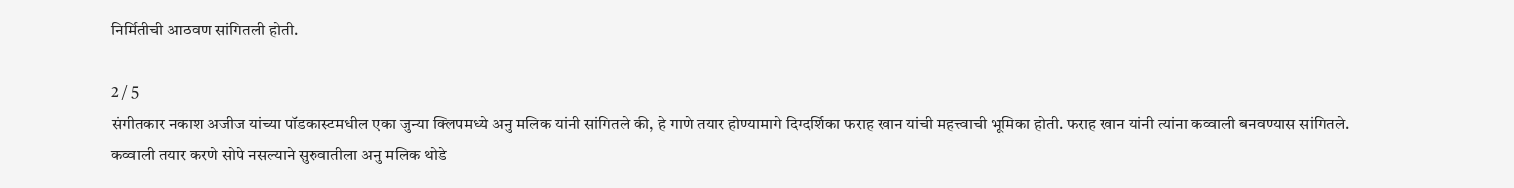निर्मितीची आठवण सांगितली होती.

2 / 5
संगीतकार नकाश अजीज यांच्या पॉडकास्टमधील एका जुन्या क्लिपमध्ये अनु मलिक यांनी सांगितले की, हे गाणे तयार होण्यामागे दिग्दर्शिका फराह खान यांची महत्त्वाची भूमिका होती. फराह खान यांनी त्यांना कव्वाली बनवण्यास सांगितले. कव्वाली तयार करणे सोपे नसल्याने सुरुवातीला अनु मलिक थोडे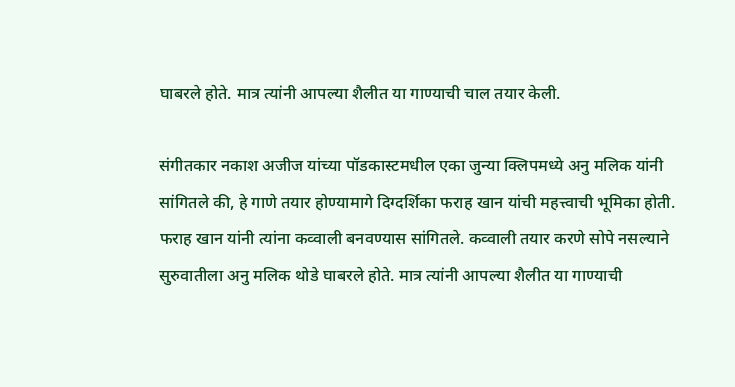घाबरले होते. मात्र त्यांनी आपल्या शैलीत या गाण्याची चाल तयार केली.

संगीतकार नकाश अजीज यांच्या पॉडकास्टमधील एका जुन्या क्लिपमध्ये अनु मलिक यांनी सांगितले की, हे गाणे तयार होण्यामागे दिग्दर्शिका फराह खान यांची महत्त्वाची भूमिका होती. फराह खान यांनी त्यांना कव्वाली बनवण्यास सांगितले. कव्वाली तयार करणे सोपे नसल्याने सुरुवातीला अनु मलिक थोडे घाबरले होते. मात्र त्यांनी आपल्या शैलीत या गाण्याची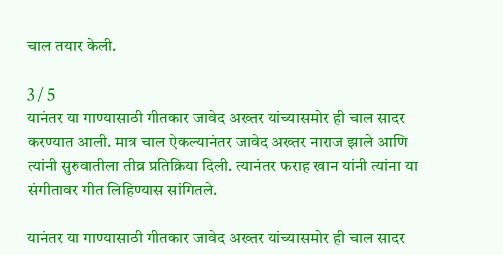चाल तयार केली.

3 / 5
यानंतर या गाण्यासाठी गीतकार जावेद अख्तर यांच्यासमोर ही चाल सादर करण्यात आली. मात्र चाल ऐकल्यानंतर जावेद अख्तर नाराज झाले आणि त्यांनी सुरुवातीला तीव्र प्रतिक्रिया दिली. त्यानंतर फराह खान यांनी त्यांना या संगीतावर गीत लिहिण्यास सांगितले.

यानंतर या गाण्यासाठी गीतकार जावेद अख्तर यांच्यासमोर ही चाल सादर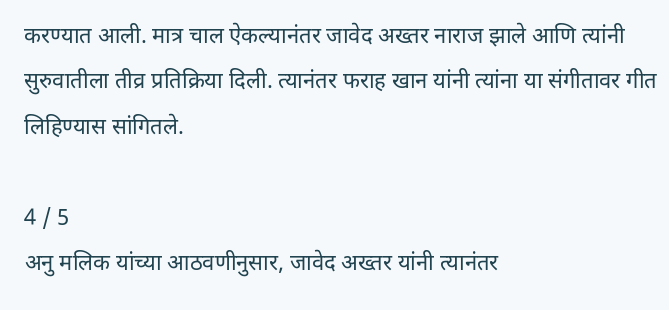करण्यात आली. मात्र चाल ऐकल्यानंतर जावेद अख्तर नाराज झाले आणि त्यांनी सुरुवातीला तीव्र प्रतिक्रिया दिली. त्यानंतर फराह खान यांनी त्यांना या संगीतावर गीत लिहिण्यास सांगितले.

4 / 5
अनु मलिक यांच्या आठवणीनुसार, जावेद अख्तर यांनी त्यानंतर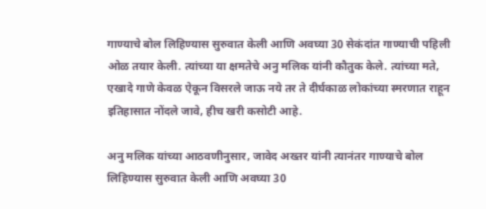गाण्याचे बोल लिहिण्यास सुरुवात केली आणि अवघ्या 30 सेकंदांत गाण्याची पहिली ओळ तयार केली. त्यांच्या या क्षमतेचे अनु मलिक यांनी कौतुक केले. त्यांच्या मते, एखादे गाणे केवळ ऐकून विसरले जाऊ नये तर ते दीर्घकाळ लोकांच्या स्मरणात राहून इतिहासात नोंदले जावे, हीच खरी कसोटी आहे.

अनु मलिक यांच्या आठवणीनुसार, जावेद अख्तर यांनी त्यानंतर गाण्याचे बोल लिहिण्यास सुरुवात केली आणि अवघ्या 30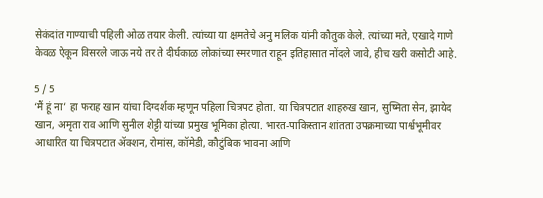सेकंदांत गाण्याची पहिली ओळ तयार केली. त्यांच्या या क्षमतेचे अनु मलिक यांनी कौतुक केले. त्यांच्या मते, एखादे गाणे केवळ ऐकून विसरले जाऊ नये तर ते दीर्घकाळ लोकांच्या स्मरणात राहून इतिहासात नोंदले जावे, हीच खरी कसोटी आहे.

5 / 5
‘मैं हूं ना’ हा फराह खान यांचा दिग्दर्शक म्हणून पहिला चित्रपट होता. या चित्रपटात शाहरुख खान, सुष्मिता सेन, झायेद खान, अमृता राव आणि सुनील शेट्टी यांच्या प्रमुख भूमिका होत्या. भारत-पाकिस्तान शांतता उपक्रमाच्या पार्श्वभूमीवर आधारित या चित्रपटात ॲक्शन, रोमांस, कॉमेडी, कौटुंबिक भावना आणि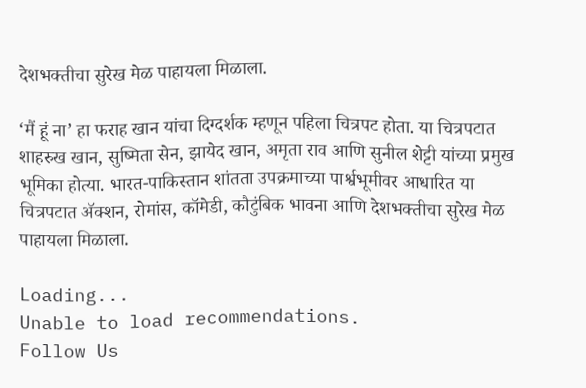देशभक्तीचा सुरेख मेळ पाहायला मिळाला.

‘मैं हूं ना’ हा फराह खान यांचा दिग्दर्शक म्हणून पहिला चित्रपट होता. या चित्रपटात शाहरुख खान, सुष्मिता सेन, झायेद खान, अमृता राव आणि सुनील शेट्टी यांच्या प्रमुख भूमिका होत्या. भारत-पाकिस्तान शांतता उपक्रमाच्या पार्श्वभूमीवर आधारित या चित्रपटात ॲक्शन, रोमांस, कॉमेडी, कौटुंबिक भावना आणि देशभक्तीचा सुरेख मेळ पाहायला मिळाला.

Loading...
Unable to load recommendations.
Follow Us